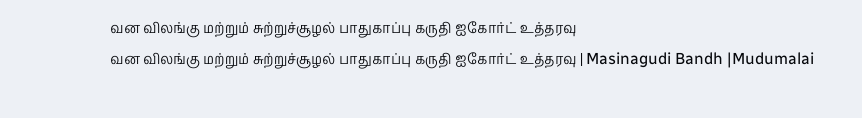வன விலங்கு மற்றும் சுற்றுச்சூழல் பாதுகாப்பு கருதி ஐகோர்ட் உத்தரவு
வன விலங்கு மற்றும் சுற்றுச்சூழல் பாதுகாப்பு கருதி ஐகோர்ட் உத்தரவு | Masinagudi Bandh |Mudumalai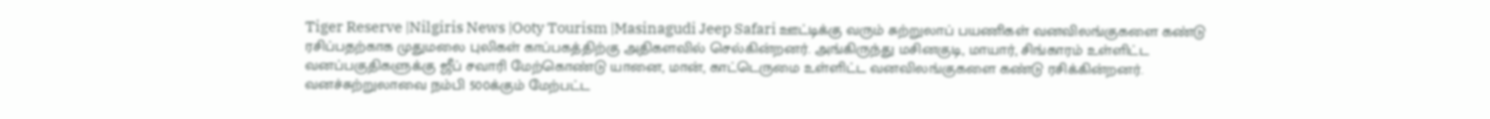Tiger Reserve |Nilgiris News |Ooty Tourism |Masinagudi Jeep Safari ஊட்டிக்கு வரும் சுற்றுலாப் பயணிகள் வனவிலங்குகளை கண்டு ரசிப்பதற்காக முதுமலை புலிகள் காப்பகத்திற்கு அதிகளவில் செல்கின்றனர். அங்கிருந்து மசினகுடி, மாயார், சிங்காரம் உள்ளிட்ட வனப்பகுதிகளுக்கு ஜீப் சவாரி மேற்கொண்டு யானை, மான், காட்டெருமை உள்ளிட்ட வனவிலங்குகளை கண்டு ரசிக்கின்றனர். வனச்சுற்றுலாவை நம்பி 500க்கும் மேற்பட்ட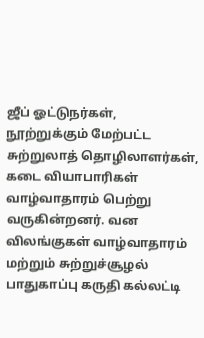ஜீப் ஓட்டுநர்கள், நூற்றுக்கும் மேற்பட்ட சுற்றுலாத் தொழிலாளர்கள், கடை வியாபாரிகள் வாழ்வாதாரம் பெற்று வருகின்றனர். வன விலங்குகள் வாழ்வாதாரம் மற்றும் சுற்றுச்சூழல் பாதுகாப்பு கருதி கல்லட்டி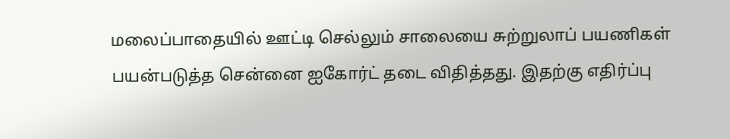மலைப்பாதையில் ஊட்டி செல்லும் சாலையை சுற்றுலாப் பயணிகள் பயன்படுத்த சென்னை ஐகோர்ட் தடை விதித்தது. இதற்கு எதிர்ப்பு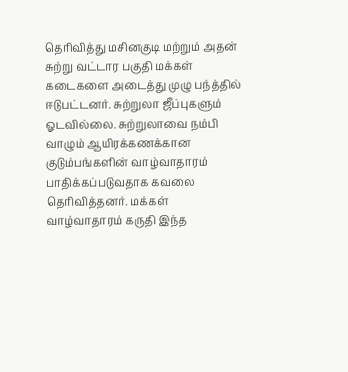தெரிவித்து மசினகுடி மற்றும் அதன் சுற்று வட்டார பகுதி மக்கள் கடைகளை அடைத்து முழு பந்த்தில் ஈடுபட்டனர். சுற்றுலா ஜீப்புகளும் ஓடவில்லை. சுற்றுலாவை நம்பி வாழும் ஆயிரக்கணக்கான குடும்பங்களின் வாழ்வாதாரம் பாதிக்கப்படுவதாக கவலை தெரிவித்தனர். மக்கள் வாழ்வாதாரம் கருதி இந்த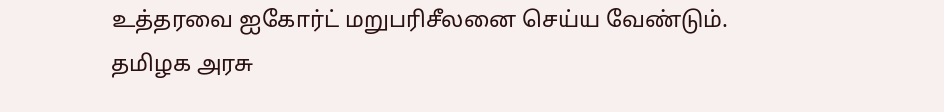உத்தரவை ஐகோர்ட் மறுபரிசீலனை செய்ய வேண்டும். தமிழக அரசு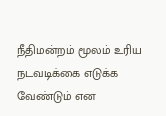நீதிமன்றம் மூலம் உரிய நடவடிக்கை எடுக்க வேண்டும் என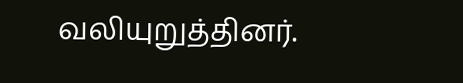வலியுறுத்தினர்.